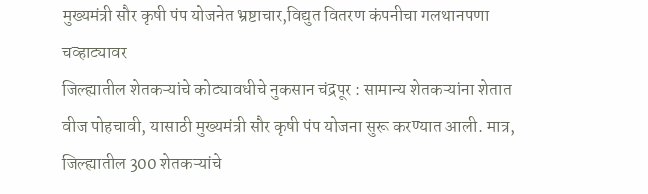मुख्यमंत्री सौर कृषी पंप योजनेत भ्रष्टाचार,विद्युत वितरण कंपनीचा गलथानपणा चव्हाट्यावर
जिल्ह्यातील शेतकऱ्यांचे कोट्यावधीचे नुकसान चंद्रपूर : सामान्य शेतकऱ्यांना शेतात वीज पोहचावी, यासाठी मुख्यमंत्री सौर कृषी पंप योजना सुरू करण्यात आली. मात्र, जिल्ह्यातील 300 शेतकऱ्यांचे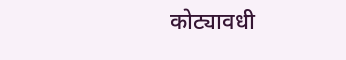कोट्यावधी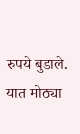रुपये बुडाले. यात मोठ्या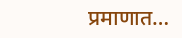प्रमाणात…